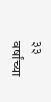३३ वर्षांच्या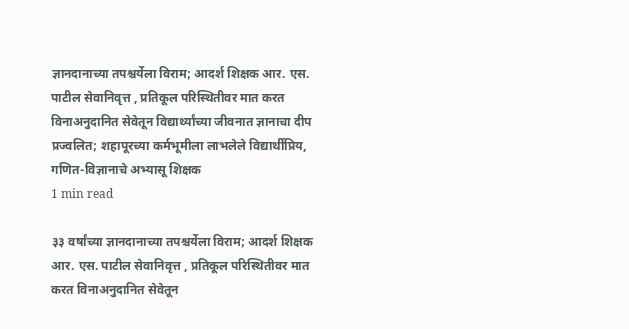ज्ञानदानाच्या तपश्चर्येला विराम; आदर्श शिक्षक आर. एस. पाटील सेवानिवृत्त , प्रतिकूल परिस्थितीवर मात करत विनाअनुदानित सेवेतून विद्यार्थ्यांच्या जीवनात ज्ञानाचा दीप प्रज्वलित; शहापूरच्या कर्मभूमीला लाभलेले विद्यार्थीप्रिय, गणित-विज्ञानाचे अभ्यासू शिक्षक
1 min read

३३ वर्षांच्या ज्ञानदानाच्या तपश्चर्येला विराम; आदर्श शिक्षक आर. एस. पाटील सेवानिवृत्त , प्रतिकूल परिस्थितीवर मात करत विनाअनुदानित सेवेतून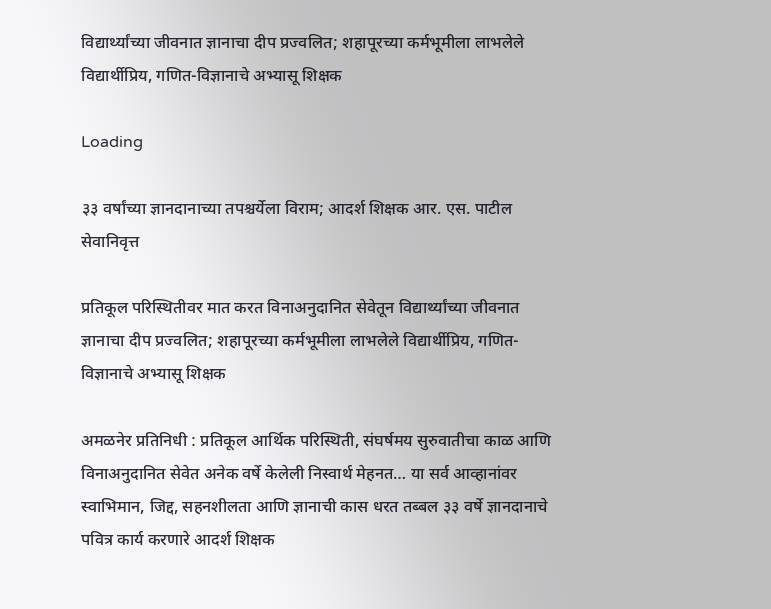विद्यार्थ्यांच्या जीवनात ज्ञानाचा दीप प्रज्वलित; शहापूरच्या कर्मभूमीला लाभलेले विद्यार्थीप्रिय, गणित-विज्ञानाचे अभ्यासू शिक्षक

Loading

३३ वर्षांच्या ज्ञानदानाच्या तपश्चर्येला विराम; आदर्श शिक्षक आर. एस. पाटील सेवानिवृत्त

प्रतिकूल परिस्थितीवर मात करत विनाअनुदानित सेवेतून विद्यार्थ्यांच्या जीवनात ज्ञानाचा दीप प्रज्वलित; शहापूरच्या कर्मभूमीला लाभलेले विद्यार्थीप्रिय, गणित-विज्ञानाचे अभ्यासू शिक्षक

अमळनेर प्रतिनिधी : प्रतिकूल आर्थिक परिस्थिती, संघर्षमय सुरुवातीचा काळ आणि विनाअनुदानित सेवेत अनेक वर्षे केलेली निस्वार्थ मेहनत… या सर्व आव्हानांवर स्वाभिमान, जिद्द, सहनशीलता आणि ज्ञानाची कास धरत तब्बल ३३ वर्षे ज्ञानदानाचे पवित्र कार्य करणारे आदर्श शिक्षक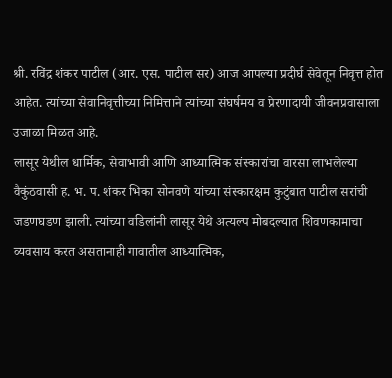श्री. रविंद्र शंकर पाटील (आर. एस. पाटील सर) आज आपल्या प्रदीर्घ सेवेतून निवृत्त होत आहेत. त्यांच्या सेवानिवृत्तीच्या निमित्ताने त्यांच्या संघर्षमय व प्रेरणादायी जीवनप्रवासाला उजाळा मिळत आहे.
लासूर येथील धार्मिक, सेवाभावी आणि आध्यात्मिक संस्कारांचा वारसा लाभलेल्या वैकुंठवासी ह. भ. प. शंकर भिका सोनवणे यांच्या संस्कारक्षम कुटुंबात पाटील सरांची जडणघडण झाली. त्यांच्या वडिलांनी लासूर येथे अत्यल्प मोबदल्यात शिवणकामाचा व्यवसाय करत असतानाही गावातील आध्यात्मिक,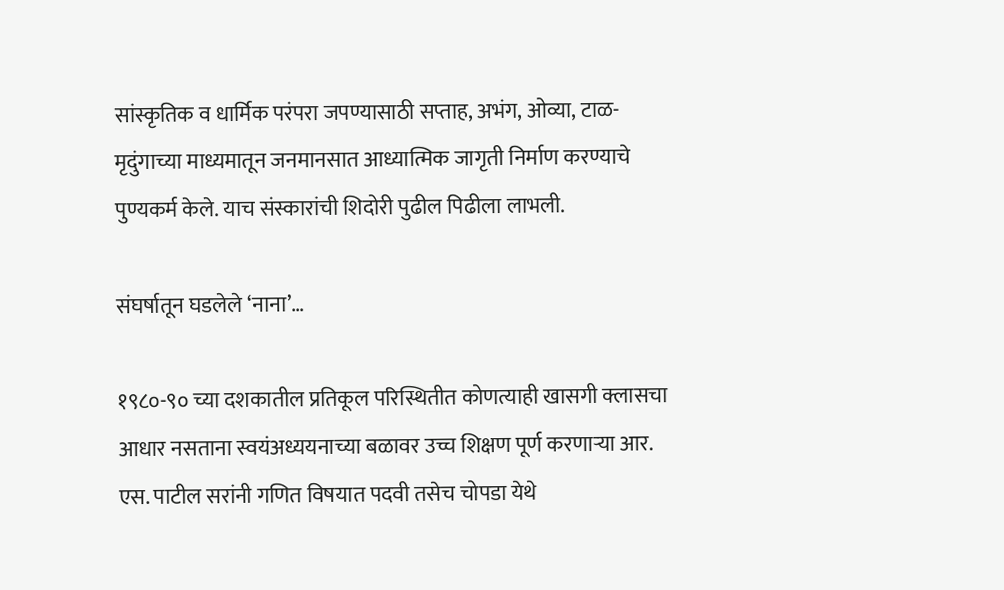सांस्कृतिक व धार्मिक परंपरा जपण्यासाठी सप्ताह, अभंग, ओव्या, टाळ-मृदुंगाच्या माध्यमातून जनमानसात आध्यात्मिक जागृती निर्माण करण्याचे पुण्यकर्म केले. याच संस्कारांची शिदोरी पुढील पिढीला लाभली.

संघर्षातून घडलेले ‘नाना’…

१९८०-९० च्या दशकातील प्रतिकूल परिस्थितीत कोणत्याही खासगी क्लासचा आधार नसताना स्वयंअध्ययनाच्या बळावर उच्च शिक्षण पूर्ण करणाऱ्या आर. एस. पाटील सरांनी गणित विषयात पदवी तसेच चोपडा येथे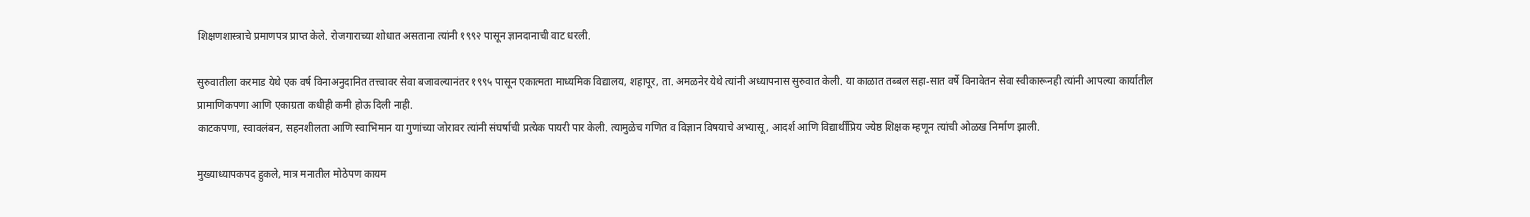शिक्षणशास्त्राचे प्रमाणपत्र प्राप्त केले. रोजगाराच्या शोधात असताना त्यांनी १९९२ पासून ज्ञानदानाची वाट धरली.

सुरुवातीला करमाड येथे एक वर्ष विनाअनुदानित तत्त्वावर सेवा बजावल्यानंतर १९९५ पासून एकात्मता माध्यमिक विद्यालय, शहापूर, ता. अमळनेर येथे त्यांनी अध्यापनास सुरुवात केली. या काळात तब्बल सहा-सात वर्षे विनावेतन सेवा स्वीकारूनही त्यांनी आपल्या कार्यातील प्रामाणिकपणा आणि एकाग्रता कधीही कमी होऊ दिली नाही.
काटकपणा, स्वावलंबन, सहनशीलता आणि स्वाभिमान या गुणांच्या जोरावर त्यांनी संघर्षाची प्रत्येक पायरी पार केली. त्यामुळेच गणित व विज्ञान विषयाचे अभ्यासू, आदर्श आणि विद्यार्थीप्रिय ज्येष्ठ शिक्षक म्हणून त्यांची ओळख निर्माण झाली.

मुख्याध्यापकपद हुकले, मात्र मनातील मोठेपण कायम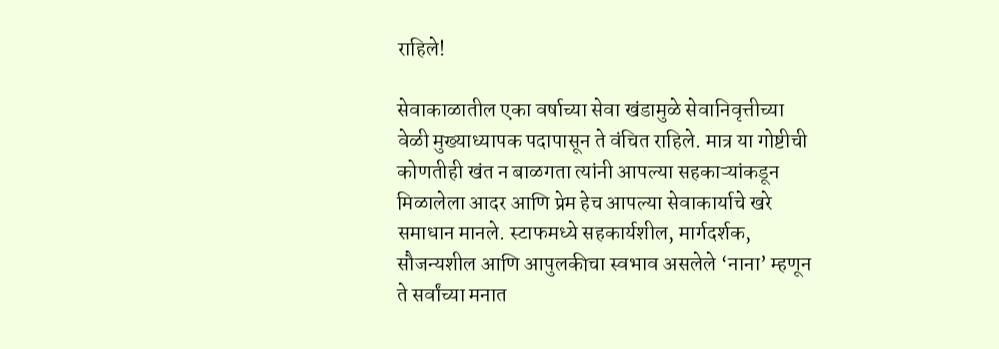राहिले!

सेवाकाळातील एका वर्षाच्या सेवा खंडामुळे सेवानिवृत्तीच्या वेळी मुख्याध्यापक पदापासून ते वंचित राहिले. मात्र या गोष्टीची कोणतीही खंत न बाळगता त्यांनी आपल्या सहकाऱ्यांकडून मिळालेला आदर आणि प्रेम हेच आपल्या सेवाकार्याचे खरे समाधान मानले. स्टाफमध्ये सहकार्यशील, मार्गदर्शक, सौजन्यशील आणि आपुलकीचा स्वभाव असलेले ‘नाना’ म्हणून ते सर्वांच्या मनात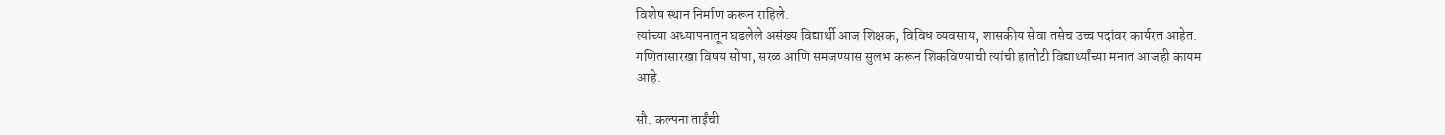विशेष स्थान निर्माण करून राहिले.
त्यांच्या अध्यापनातून घडलेले असंख्य विद्यार्थी आज शिक्षक, विविध व्यवसाय, शासकीय सेवा तसेच उच्च पदांवर कार्यरत आहेत. गणितासारखा विषय सोपा, सरळ आणि समजण्यास सुलभ करून शिकविण्याची त्यांची हातोटी विद्यार्थ्यांच्या मनात आजही कायम आहे.

सौ. कल्पना ताईंची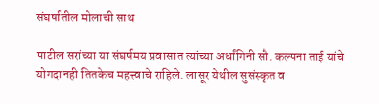संघर्षातील मोलाची साथ

पाटील सरांच्या या संघर्षमय प्रवासात त्यांच्या अर्धांगिनी सौ. कल्पना ताई यांचे योगदानही तितकेच महत्त्वाचे राहिले. लासूर येथील सुसंस्कृत व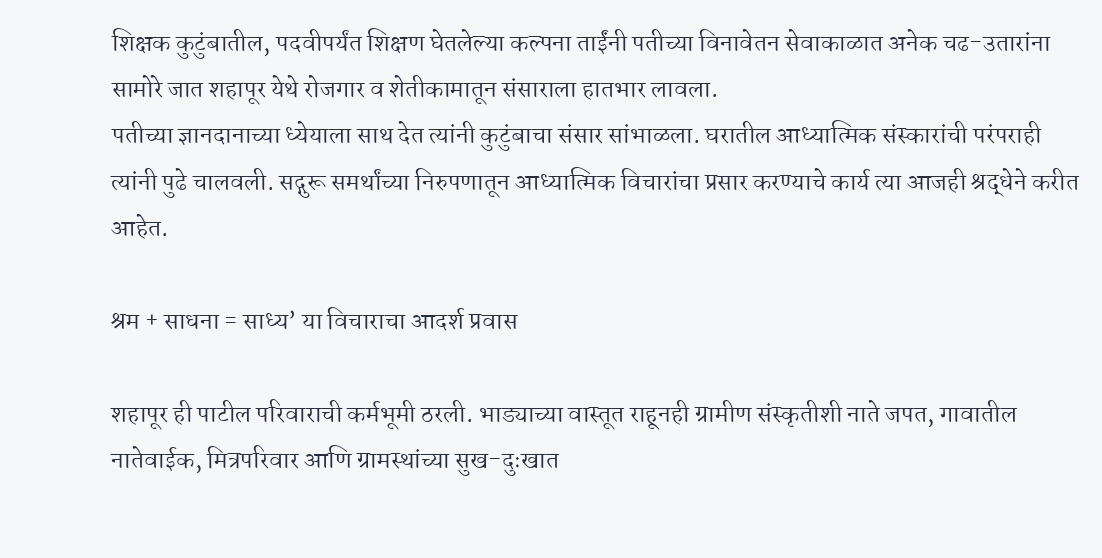शिक्षक कुटुंबातील, पदवीपर्यंत शिक्षण घेतलेल्या कल्पना ताईंनी पतीच्या विनावेतन सेवाकाळात अनेक चढ-उतारांना सामोरे जात शहापूर येथे रोजगार व शेतीकामातून संसाराला हातभार लावला.
पतीच्या ज्ञानदानाच्या ध्येयाला साथ देत त्यांनी कुटुंबाचा संसार सांभाळला. घरातील आध्यात्मिक संस्कारांची परंपराही त्यांनी पुढे चालवली. सद्गुरू समर्थांच्या निरुपणातून आध्यात्मिक विचारांचा प्रसार करण्याचे कार्य त्या आजही श्रद्धेने करीत आहेत.

श्रम + साधना = साध्य’ या विचाराचा आदर्श प्रवास

शहापूर ही पाटील परिवाराची कर्मभूमी ठरली. भाड्याच्या वास्तूत राहूनही ग्रामीण संस्कृतीशी नाते जपत, गावातील नातेवाईक, मित्रपरिवार आणि ग्रामस्थांच्या सुख-दुःखात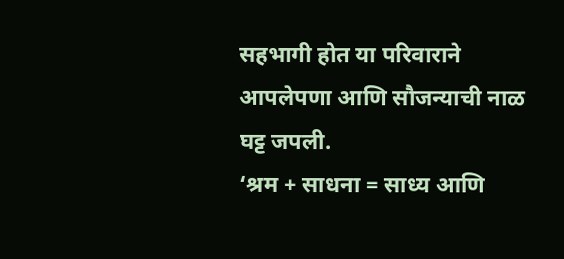सहभागी होत या परिवाराने आपलेपणा आणि सौजन्याची नाळ घट्ट जपली.
‘श्रम + साधना = साध्य आणि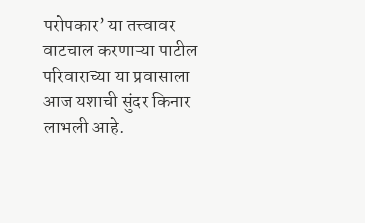परोपकार’ या तत्त्वावर वाटचाल करणाऱ्या पाटील परिवाराच्या या प्रवासाला आज यशाची सुंदर किनार लाभली आहे.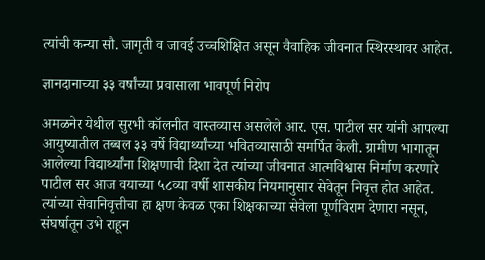त्यांची कन्या सौ. जागृती व जावई उच्चशिक्षित असून वैवाहिक जीवनात स्थिरस्थावर आहेत.

ज्ञानदानाच्या ३३ वर्षांच्या प्रवासाला भावपूर्ण निरोप

अमळनेर येथील सुरभी कॉलनीत वास्तव्यास असलेले आर. एस. पाटील सर यांनी आपल्या आयुष्यातील तब्बल ३३ वर्षे विद्यार्थ्यांच्या भवितव्यासाठी समर्पित केली. ग्रामीण भागातून आलेल्या विद्यार्थ्यांना शिक्षणाची दिशा देत त्यांच्या जीवनात आत्मविश्वास निर्माण करणारे पाटील सर आज वयाच्या ५८व्या वर्षी शासकीय नियमानुसार सेवेतून निवृत्त होत आहेत.
त्यांच्या सेवानिवृत्तीचा हा क्षण केवळ एका शिक्षकाच्या सेवेला पूर्णविराम देणारा नसून, संघर्षातून उभे राहून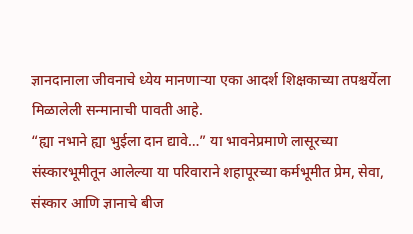ज्ञानदानाला जीवनाचे ध्येय मानणाऱ्या एका आदर्श शिक्षकाच्या तपश्चर्येला मिळालेली सन्मानाची पावती आहे.
“ह्या नभाने ह्या भुईला दान द्यावे…” या भावनेप्रमाणे लासूरच्या संस्कारभूमीतून आलेल्या या परिवाराने शहापूरच्या कर्मभूमीत प्रेम, सेवा, संस्कार आणि ज्ञानाचे बीज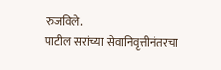रुजविले.
पाटील सरांच्या सेवानिवृत्तीनंतरचा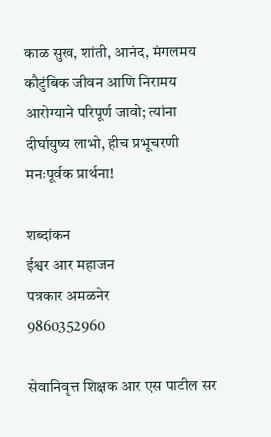काळ सुख, शांती, आनंद, मंगलमय कौटुंबिक जीवन आणि निरामय आरोग्याने परिपूर्ण जावो; त्यांना दीर्घायुष्य लाभो, हीच प्रभूचरणी मनःपूर्वक प्रार्थना!

शब्दांकन
ईश्वर आर महाजन
पत्रकार अमळनेर
9860352960

सेवानिवृत्त शिक्षक आर एस पाटील सर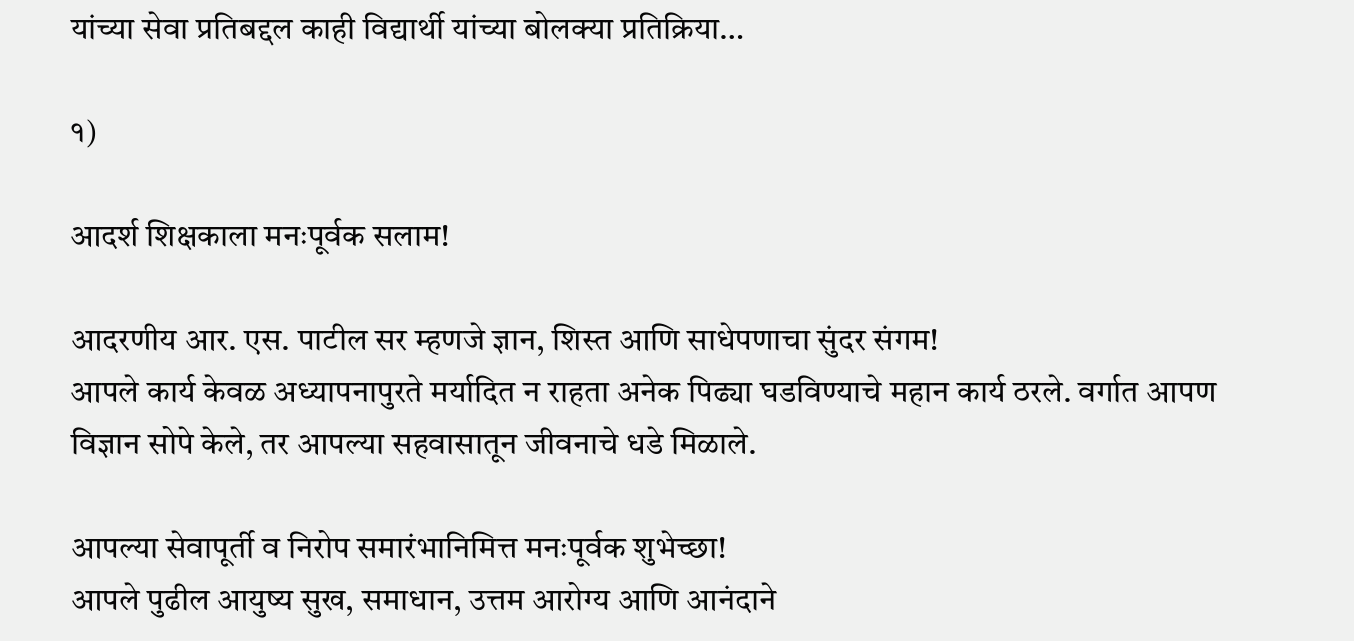यांच्या सेवा प्रतिबद्दल काही विद्यार्थी यांच्या बोलक्या प्रतिक्रिया…

१)

आदर्श शिक्षकाला मनःपूर्वक सलाम!

आदरणीय आर. एस. पाटील सर म्हणजे ज्ञान, शिस्त आणि साधेपणाचा सुंदर संगम!
आपले कार्य केवळ अध्यापनापुरते मर्यादित न राहता अनेक पिढ्या घडविण्याचे महान कार्य ठरले. वर्गात आपण विज्ञान सोपे केले, तर आपल्या सहवासातून जीवनाचे धडे मिळाले.

आपल्या सेवापूर्ती व निरोप समारंभानिमित्त मनःपूर्वक शुभेच्छा!
आपले पुढील आयुष्य सुख, समाधान, उत्तम आरोग्य आणि आनंदाने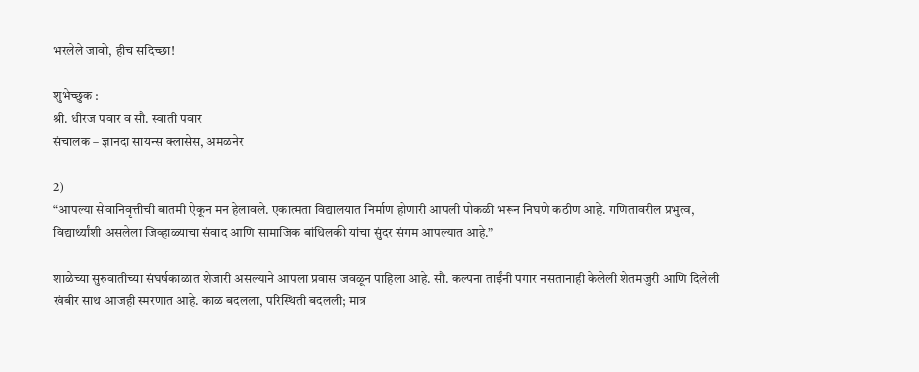भरलेले जावो, हीच सदिच्छा!

शुभेच्छुक :
श्री. धीरज पवार व सौ. स्वाती पवार
संचालक – ज्ञानदा सायन्स क्लासेस, अमळनेर

2)
“आपल्या सेवानिवृत्तीची बातमी ऐकून मन हेलावले. एकात्मता विद्यालयात निर्माण होणारी आपली पोकळी भरून निघणे कठीण आहे. गणितावरील प्रभुत्व, विद्यार्थ्यांशी असलेला जिव्हाळ्याचा संवाद आणि सामाजिक बांधिलकी यांचा सुंदर संगम आपल्यात आहे.”

शाळेच्या सुरुवातीच्या संघर्षकाळात शेजारी असल्याने आपला प्रवास जवळून पाहिला आहे. सौ. कल्पना ताईंनी पगार नसतानाही केलेली शेतमजुरी आणि दिलेली खंबीर साथ आजही स्मरणात आहे. काळ बदलला, परिस्थिती बदलली; मात्र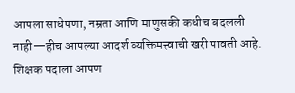आपला साधेपणा, नम्रता आणि माणुसकी कधीच बदलली नाही—हीच आपल्या आदर्श व्यक्तिमत्त्वाची खरी पावती आहे.
शिक्षक पदाला आपण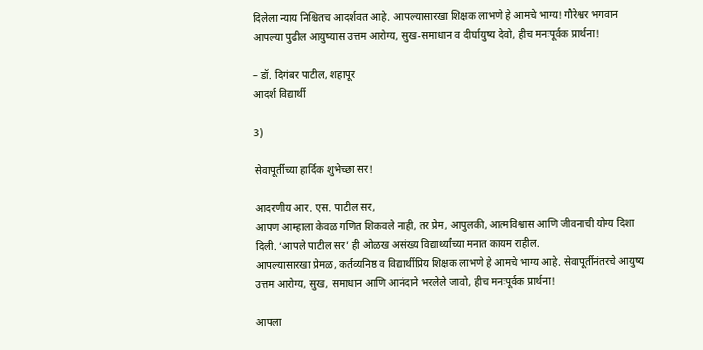दिलेला न्याय निश्चितच आदर्शवत आहे. आपल्यासारखा शिक्षक लाभणे हे आमचे भाग्य! गौरेश्वर भगवान आपल्या पुढील आयुष्यास उत्तम आरोग्य, सुख-समाधान व दीर्घायुष्य देवो, हीच मनःपूर्वक प्रार्थना!

– डॉ. दिगंबर पाटील, शहापूर
आदर्श विद्यार्थी

3)

सेवापूर्तीच्या हार्दिक शुभेच्छा सर!

आदरणीय आर. एस. पाटील सर,
आपण आम्हाला केवळ गणित शिकवले नाही, तर प्रेम, आपुलकी, आत्मविश्वास आणि जीवनाची योग्य दिशा दिली. ‘आपले पाटील सर’ ही ओळख असंख्य विद्यार्थ्यांच्या मनात कायम राहील.
आपल्यासारखा प्रेमळ, कर्तव्यनिष्ठ व विद्यार्थीप्रिय शिक्षक लाभणे हे आमचे भाग्य आहे. सेवापूर्तीनंतरचे आयुष्य उत्तम आरोग्य, सुख, समाधान आणि आनंदाने भरलेले जावो, हीच मनःपूर्वक प्रार्थना!

आपला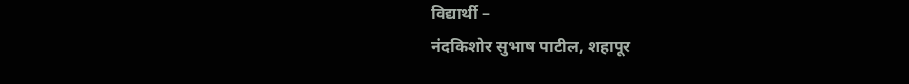विद्यार्थी –
नंदकिशोर सुभाष पाटील, शहापूर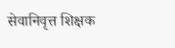सेवानिवृत्त शिक्षक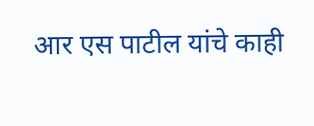आर एस पाटील यांचे काही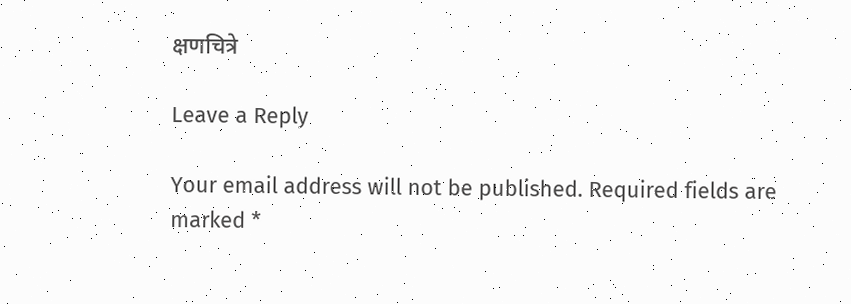क्षणचित्रे

Leave a Reply

Your email address will not be published. Required fields are marked *